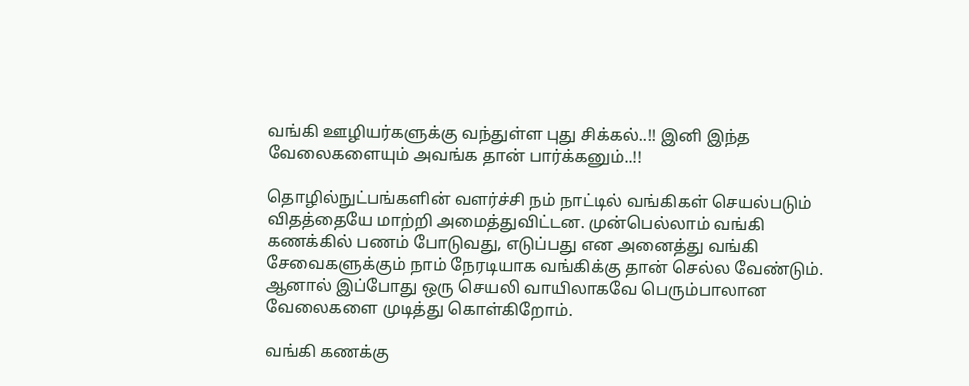வங்கி ஊழியர்களுக்கு வந்துள்ள புது சிக்கல்..!! இனி இந்த வேலைகளையும் அவங்க தான் பார்க்கனும்..!!

தொழில்நுட்பங்களின் வளர்ச்சி நம் நாட்டில் வங்கிகள் செயல்படும் விதத்தையே மாற்றி அமைத்துவிட்டன. முன்பெல்லாம் வங்கி கணக்கில் பணம் போடுவது, எடுப்பது என அனைத்து வங்கி சேவைகளுக்கும் நாம் நேரடியாக வங்கிக்கு தான் செல்ல வேண்டும். ஆனால் இப்போது ஒரு செயலி வாயிலாகவே பெரும்பாலான வேலைகளை முடித்து கொள்கிறோம்.

வங்கி கணக்கு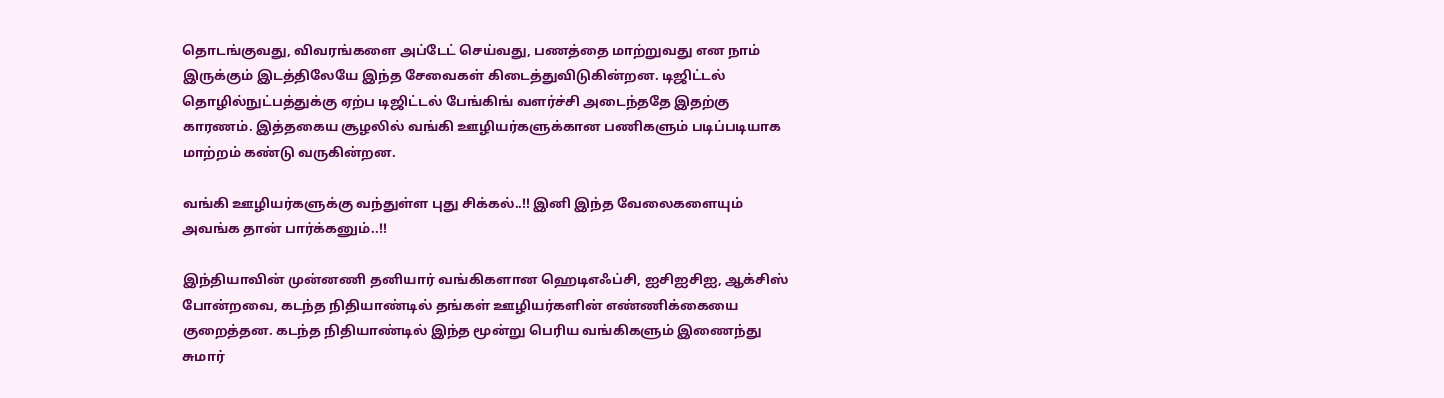தொடங்குவது, விவரங்களை அப்டேட் செய்வது, பணத்தை மாற்றுவது என நாம் இருக்கும் இடத்திலேயே இந்த சேவைகள் கிடைத்துவிடுகின்றன. டிஜிட்டல் தொழில்நுட்பத்துக்கு ஏற்ப டிஜிட்டல் பேங்கிங் வளர்ச்சி அடைந்ததே இதற்கு காரணம். இத்தகைய சூழலில் வங்கி ஊழியர்களுக்கான பணிகளும் படிப்படியாக மாற்றம் கண்டு வருகின்றன.

வங்கி ஊழியர்களுக்கு வந்துள்ள புது சிக்கல்..!! இனி இந்த வேலைகளையும் அவங்க தான் பார்க்கனும்..!!

இந்தியாவின் முன்னணி தனியார் வங்கிகளான ஹெடிஎஃப்சி, ஐசிஐசிஐ, ஆக்சிஸ் போன்றவை, கடந்த நிதியாண்டில் தங்கள் ஊழியர்களின் எண்ணிக்கையை குறைத்தன. கடந்த நிதியாண்டில் இந்த மூன்று பெரிய வங்கிகளும் இணைந்து சுமார்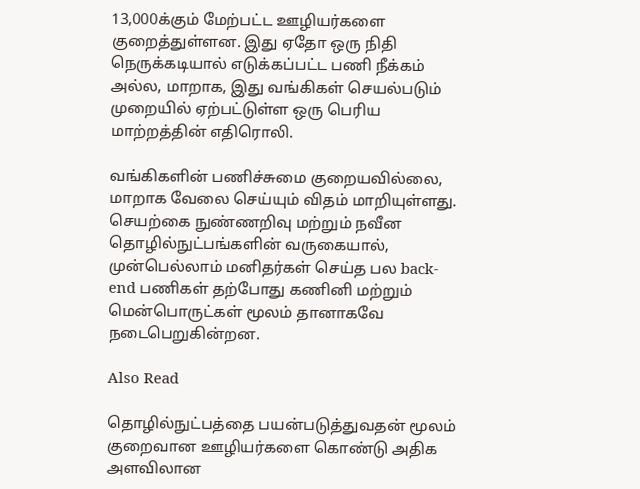13,000க்கும் மேற்பட்ட ஊழியர்களை குறைத்துள்ளன. இது ஏதோ ஒரு நிதி நெருக்கடியால் எடுக்கப்பட்ட பணி நீக்கம் அல்ல, மாறாக, இது வங்கிகள் செயல்படும் முறையில் ஏற்பட்டுள்ள ஒரு பெரிய மாற்றத்தின் எதிரொலி.

வங்கிகளின் பணிச்சுமை குறையவில்லை, மாறாக வேலை செய்யும் விதம் மாறியுள்ளது. செயற்கை நுண்ணறிவு மற்றும் நவீன தொழில்நுட்பங்களின் வருகையால், முன்பெல்லாம் மனிதர்கள் செய்த பல back-end பணிகள் தற்போது கணினி மற்றும் மென்பொருட்கள் மூலம் தானாகவே நடைபெறுகின்றன.

Also Read

தொழில்நுட்பத்தை பயன்படுத்துவதன் மூலம் குறைவான ஊழியர்களை கொண்டு அதிக அளவிலான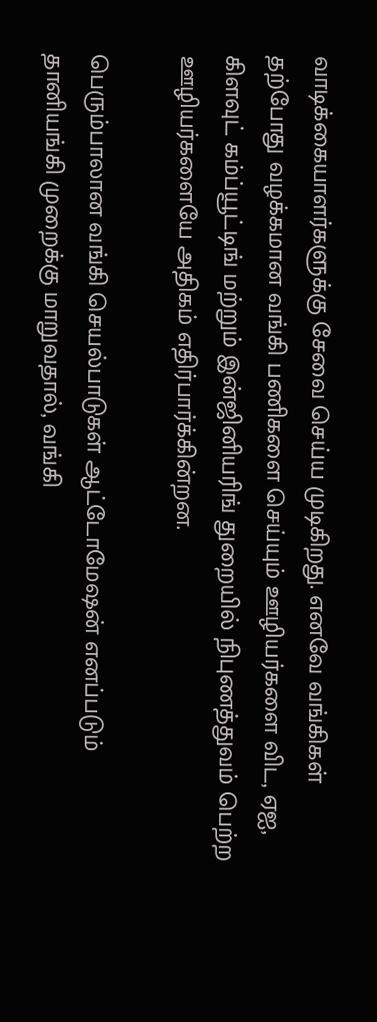வாடிக்கையாளர்களுக்கு சேவை செய்ய முடிகிறது. எனவே வங்கிகள் தற்போது வழக்கமான வங்கி பணிகளை செய்யும் ஊழியர்களை விட, ஏஐ, கிளவுட் கம்ப்யூட்டிங் மற்றும் இன்ஜினியரிங் துறையில் நிபுணத்துவம் பெற்ற ஊழியர்களையே அதிகம் எதிர்பார்க்கின்றன.

பெரும்பாலான வங்கி செயல்பாடுகள் ஆட்டோமேஷன் எனப்படும் தானியங்கி முறைக்கு மாறுவதால், வங்கி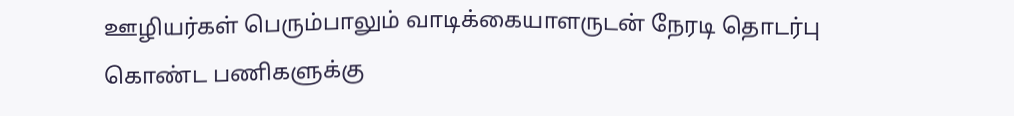ஊழியர்கள் பெரும்பாலும் வாடிக்கையாளருடன் நேரடி தொடர்பு கொண்ட பணிகளுக்கு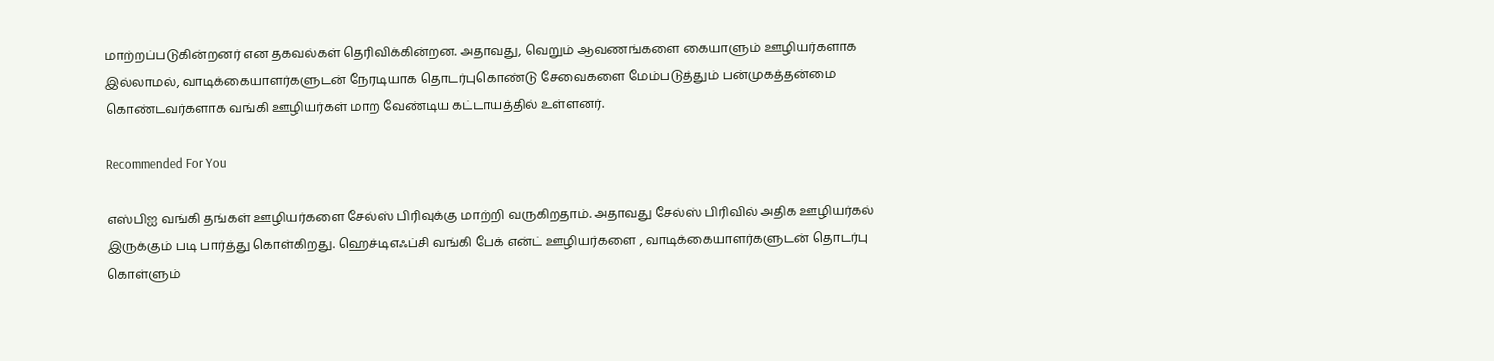மாற்றப்படுகின்றனர் என தகவல்கள் தெரிவிக்கின்றன. அதாவது, வெறும் ஆவணங்களை கையாளும் ஊழியர்களாக இல்லாமல், வாடிக்கையாளர்களுடன் நேரடியாக தொடர்புகொண்டு சேவைகளை மேம்படுத்தும் பன்முகத்தன்மை கொண்டவர்களாக வங்கி ஊழியர்கள் மாற வேண்டிய கட்டாயத்தில் உள்ளனர்.

Recommended For You

எஸ்பிஐ வங்கி தங்கள் ஊழியர்களை சேல்ஸ் பிரிவுக்கு மாற்றி வருகிறதாம். அதாவது சேல்ஸ் பிரிவில் அதிக ஊழியர்கல் இருக்கும் படி பார்த்து கொள்கிறது. ஹெச்டிஎஃப்சி வங்கி பேக் என்ட் ஊழியர்களை , வாடிக்கையாளர்களுடன் தொடர்பு கொள்ளும்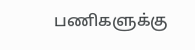பணிகளுக்கு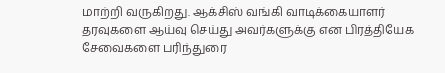மாற்றி வருகிறது. ஆக்சிஸ் வங்கி வாடிக்கையாளர் தரவுகளை ஆய்வு செய்து அவர்களுக்கு என பிரத்தியேக சேவைகளை பரிந்துரை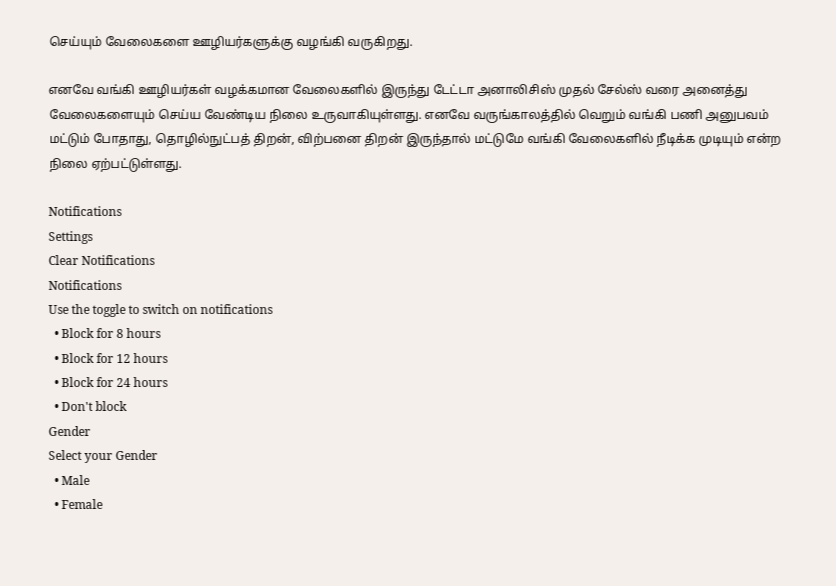செய்யும் வேலைகளை ஊழியர்களுக்கு வழங்கி வருகிறது.

எனவே வங்கி ஊழியர்கள் வழக்கமான வேலைகளில் இருந்து டேட்டா அனாலிசிஸ் முதல் சேல்ஸ் வரை அனைத்து வேலைகளையும் செய்ய வேண்டிய நிலை உருவாகியுள்ளது. எனவே வருங்காலத்தில் வெறும் வங்கி பணி அனுபவம் மட்டும் போதாது, தொழில்நுட்பத் திறன், விற்பனை திறன் இருந்தால் மட்டுமே வங்கி வேலைகளில் நீடிக்க முடியும் என்ற நிலை ஏற்பட்டுள்ளது.

Notifications
Settings
Clear Notifications
Notifications
Use the toggle to switch on notifications
  • Block for 8 hours
  • Block for 12 hours
  • Block for 24 hours
  • Don't block
Gender
Select your Gender
  • Male
  • Female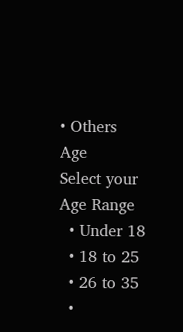• Others
Age
Select your Age Range
  • Under 18
  • 18 to 25
  • 26 to 35
  •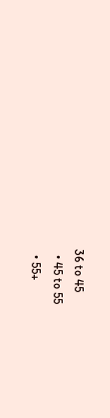36 to 45
  • 45 to 55
  • 55+